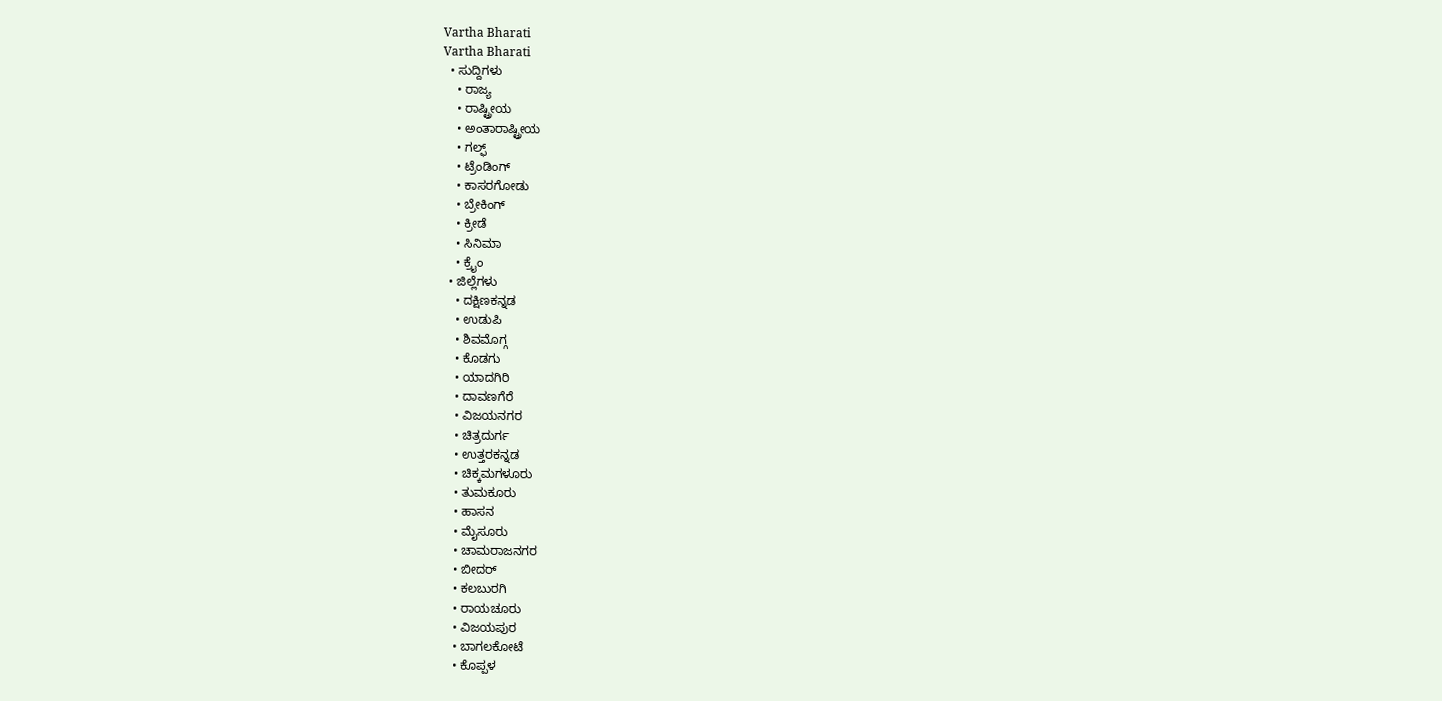Vartha Bharati
Vartha Bharati
  • ಸುದ್ದಿಗಳು
    • ರಾಜ್ಯ
    • ರಾಷ್ಟ್ರೀಯ
    • ಅಂತಾರಾಷ್ಟ್ರೀಯ
    • ಗಲ್ಫ್
    • ಟ್ರೆಂಡಿಂಗ್
    • ಕಾಸರಗೋಡು
    • ಬ್ರೇಕಿಂಗ್
    • ಕ್ರೀಡೆ
    • ಸಿನಿಮಾ
    • ಕ್ರೈಂ
  • ಜಿಲ್ಲೆಗಳು
    • ದಕ್ಷಿಣಕನ್ನಡ
    • ಉಡುಪಿ
    • ಶಿವಮೊಗ್ಗ
    • ಕೊಡಗು
    • ಯಾದಗಿರಿ
    • ದಾವಣಗೆರೆ
    • ವಿಜಯನಗರ
    • ಚಿತ್ರದುರ್ಗ
    • ಉತ್ತರಕನ್ನಡ
    • ಚಿಕ್ಕಮಗಳೂರು
    • ತುಮಕೂರು
    • ಹಾಸನ
    • ಮೈಸೂರು
    • ಚಾಮರಾಜನಗರ
    • ಬೀದರ್‌
    • ಕಲಬುರಗಿ
    • ರಾಯಚೂರು
    • ವಿಜಯಪುರ
    • ಬಾಗಲಕೋಟೆ
    • ಕೊಪ್ಪಳ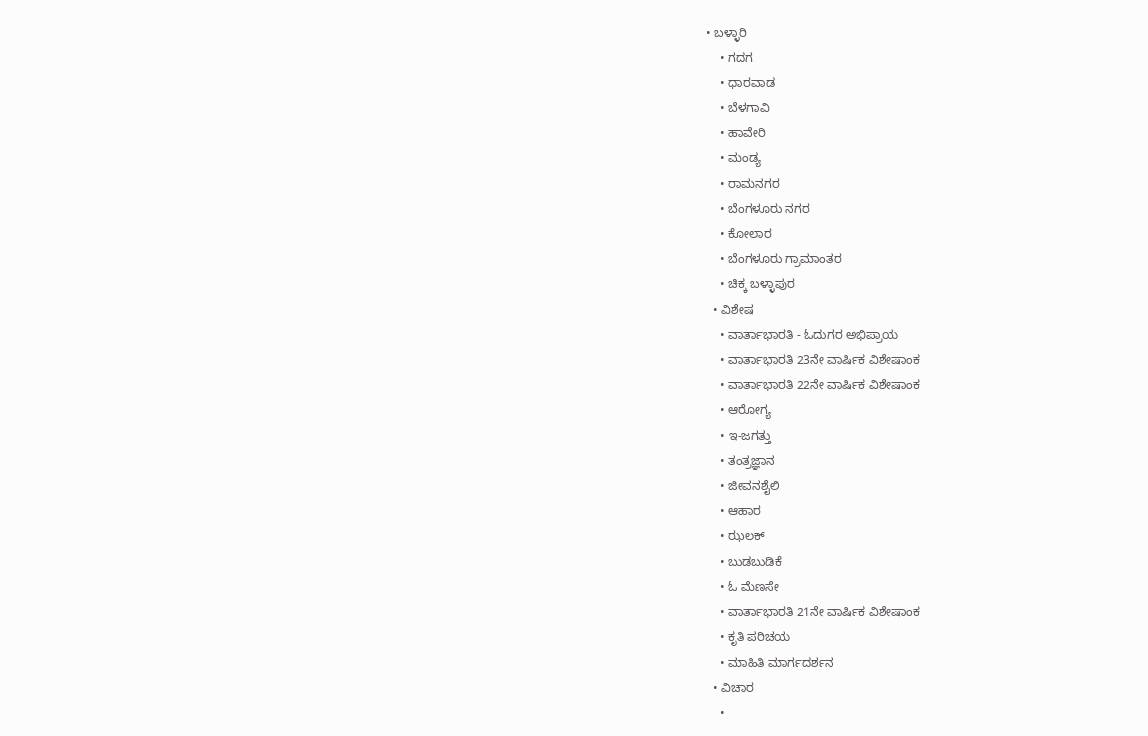• ಬಳ್ಳಾರಿ
    • ಗದಗ
    • ಧಾರವಾಡ‌
    • ಬೆಳಗಾವಿ
    • ಹಾವೇರಿ
    • ಮಂಡ್ಯ
    • ರಾಮನಗರ
    • ಬೆಂಗಳೂರು ನಗರ
    • ಕೋಲಾರ
    • ಬೆಂಗಳೂರು ಗ್ರಾಮಾಂತರ
    • ಚಿಕ್ಕ ಬಳ್ಳಾಪುರ
  • ವಿಶೇಷ
    • ವಾರ್ತಾಭಾರತಿ - ಓದುಗರ ಅಭಿಪ್ರಾಯ
    • ವಾರ್ತಾಭಾರತಿ 23ನೇ ವಾರ್ಷಿಕ ವಿಶೇಷಾಂಕ
    • ವಾರ್ತಾಭಾರತಿ 22ನೇ ವಾರ್ಷಿಕ ವಿಶೇಷಾಂಕ
    • ಆರೋಗ್ಯ
    • ಇ-ಜಗತ್ತು
    • ತಂತ್ರಜ್ಞಾನ
    • ಜೀವನಶೈಲಿ
    • ಆಹಾರ
    • ಝಲಕ್
    • ಬುಡಬುಡಿಕೆ
    • ಓ ಮೆಣಸೇ
    • ವಾರ್ತಾಭಾರತಿ 21ನೇ ವಾರ್ಷಿಕ ವಿಶೇಷಾಂಕ
    • ಕೃತಿ ಪರಿಚಯ
    • ಮಾಹಿತಿ ಮಾರ್ಗದರ್ಶನ
  • ವಿಚಾರ
    •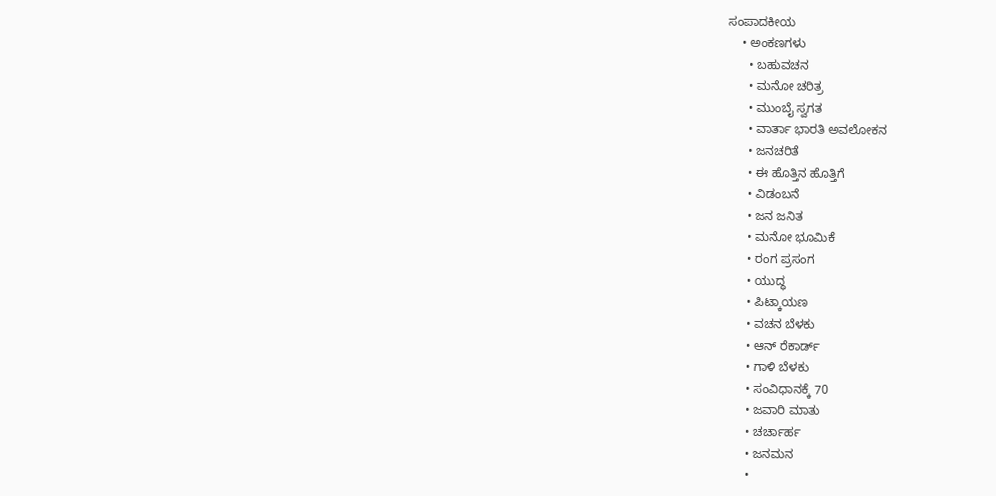ಸಂಪಾದಕೀಯ
    • ಅಂಕಣಗಳು
      • ಬಹುವಚನ
      • ಮನೋ ಚರಿತ್ರ
      • ಮುಂಬೈ ಸ್ವಗತ
      • ವಾರ್ತಾ ಭಾರತಿ ಅವಲೋಕನ
      • ಜನಚರಿತೆ
      • ಈ ಹೊತ್ತಿನ ಹೊತ್ತಿಗೆ
      • ವಿಡಂಬನೆ
      • ಜನ ಜನಿತ
      • ಮನೋ ಭೂಮಿಕೆ
      • ರಂಗ ಪ್ರಸಂಗ
      • ಯುದ್ಧ
      • ಪಿಟ್ಕಾಯಣ
      • ವಚನ ಬೆಳಕು
      • ಆನ್ ರೆಕಾರ್ಡ್
      • ಗಾಳಿ ಬೆಳಕು
      • ಸಂವಿಧಾನಕ್ಕೆ 70
      • ಜವಾರಿ ಮಾತು
      • ಚರ್ಚಾರ್ಹ
      • ಜನಮನ
      •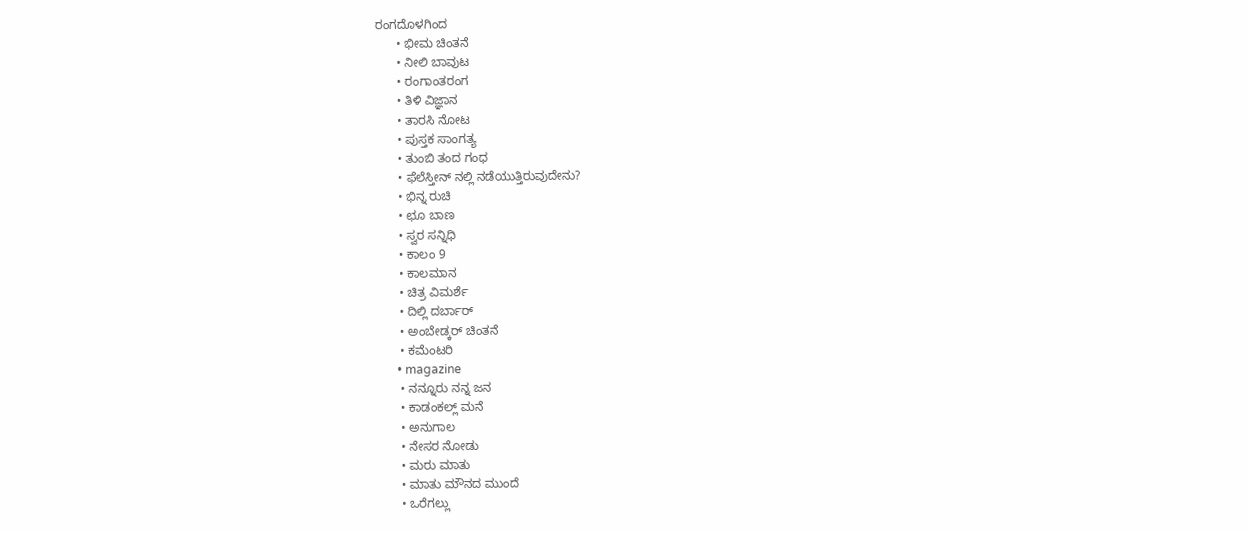ರಂಗದೊಳಗಿಂದ
      • ಭೀಮ ಚಿಂತನೆ
      • ನೀಲಿ ಬಾವುಟ
      • ರಂಗಾಂತರಂಗ
      • ತಿಳಿ ವಿಜ್ಞಾನ
      • ತಾರಸಿ ನೋಟ
      • ಪುಸ್ತಕ ಸಾಂಗತ್ಯ
      • ತುಂಬಿ ತಂದ ಗಂಧ
      • ಫೆಲೆಸ್ತೀನ್ ‌ನಲ್ಲಿ ನಡೆಯುತ್ತಿರುವುದೇನು?
      • ಭಿನ್ನ ರುಚಿ
      • ಛೂ ಬಾಣ
      • ಸ್ವರ ಸನ್ನಿಧಿ
      • ಕಾಲಂ 9
      • ಕಾಲಮಾನ
      • ಚಿತ್ರ ವಿಮರ್ಶೆ
      • ದಿಲ್ಲಿ ದರ್ಬಾರ್
      • ಅಂಬೇಡ್ಕರ್ ಚಿಂತನೆ
      • ಕಮೆಂಟರಿ
      • magazine
      • ನನ್ನೂರು ನನ್ನ ಜನ
      • ಕಾಡಂಕಲ್ಲ್ ಮನೆ
      • ಅನುಗಾಲ
      • ನೇಸರ ನೋಡು
      • ಮರು ಮಾತು
      • ಮಾತು ಮೌನದ ಮುಂದೆ
      • ಒರೆಗಲ್ಲು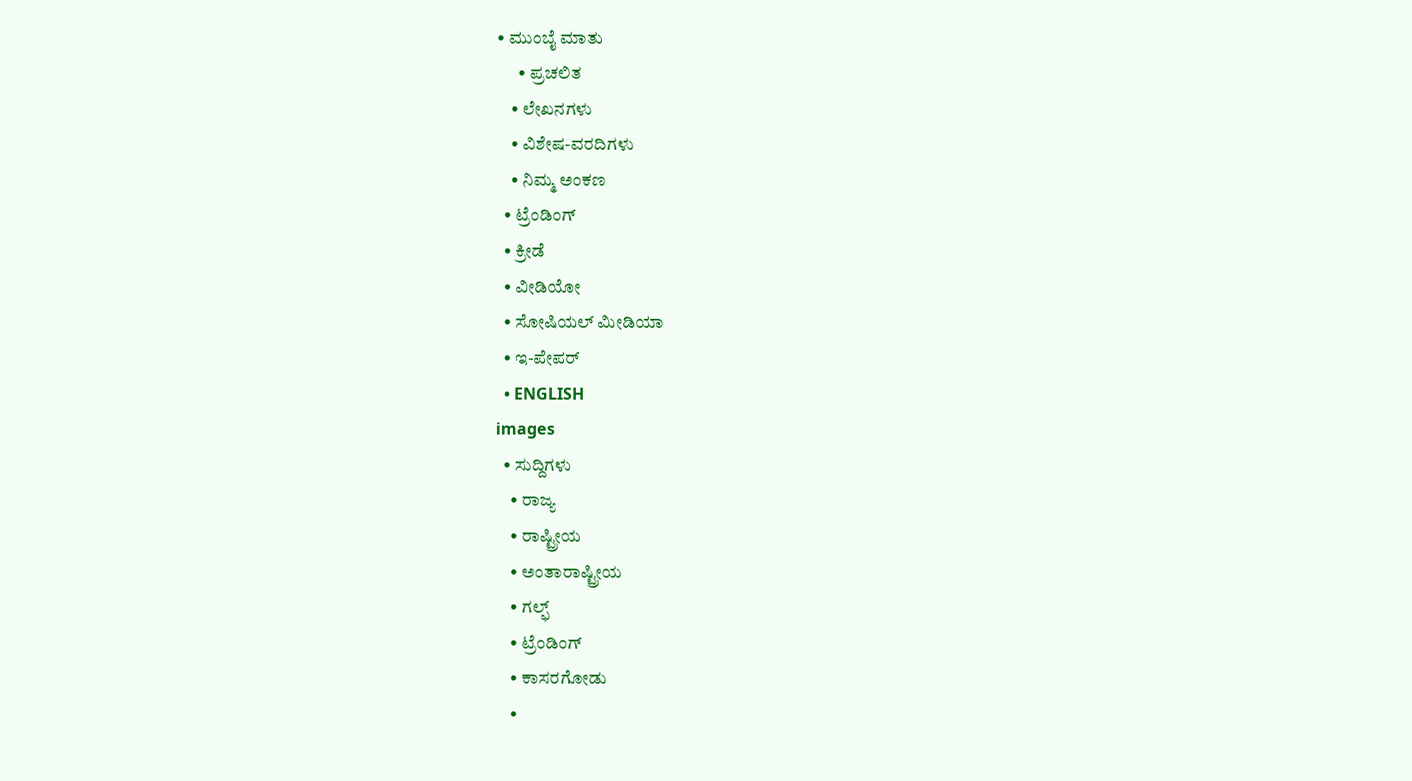• ಮುಂಬೈ ಮಾತು
      • ಪ್ರಚಲಿತ
    • ಲೇಖನಗಳು
    • ವಿಶೇಷ-ವರದಿಗಳು
    • ನಿಮ್ಮ ಅಂಕಣ
  • ಟ್ರೆಂಡಿಂಗ್
  • ಕ್ರೀಡೆ
  • ವೀಡಿಯೋ
  • ಸೋಷಿಯಲ್ ಮೀಡಿಯಾ
  • ಇ-ಪೇಪರ್
  • ENGLISH
images
  • ಸುದ್ದಿಗಳು
    • ರಾಜ್ಯ
    • ರಾಷ್ಟ್ರೀಯ
    • ಅಂತಾರಾಷ್ಟ್ರೀಯ
    • ಗಲ್ಫ್
    • ಟ್ರೆಂಡಿಂಗ್
    • ಕಾಸರಗೋಡು
    •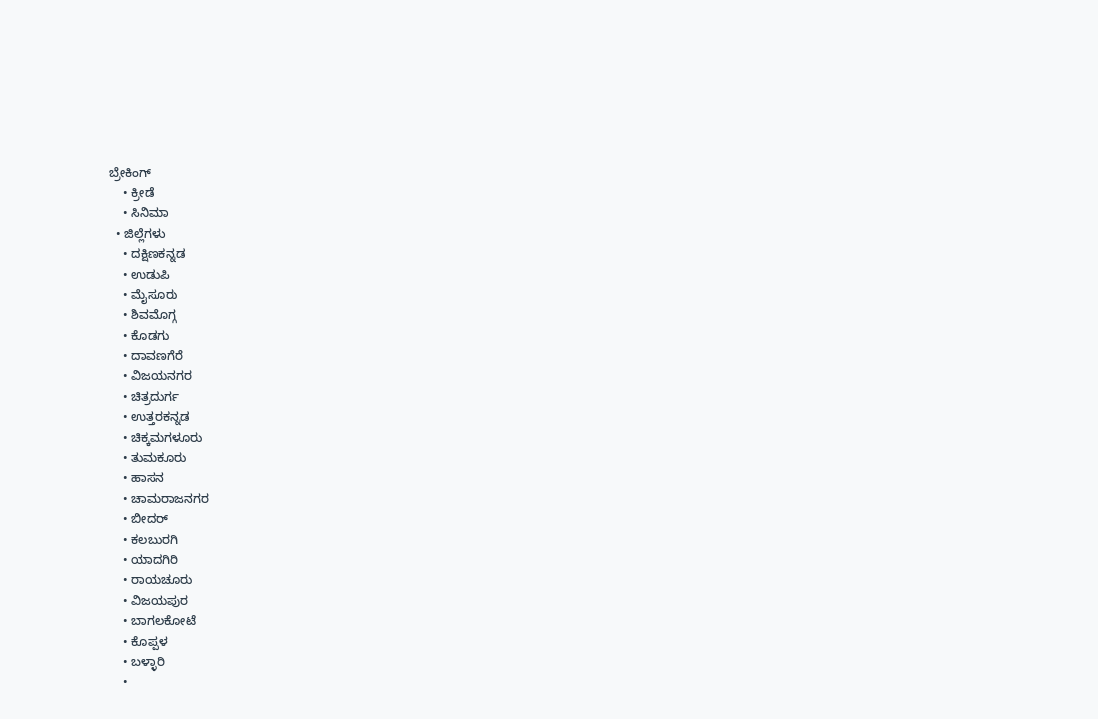ಬ್ರೇಕಿಂಗ್
    • ಕ್ರೀಡೆ
    • ಸಿನಿಮಾ
  • ಜಿಲ್ಲೆಗಳು
    • ದಕ್ಷಿಣಕನ್ನಡ
    • ಉಡುಪಿ
    • ಮೈಸೂರು
    • ಶಿವಮೊಗ್ಗ
    • ಕೊಡಗು
    • ದಾವಣಗೆರೆ
    • ವಿಜಯನಗರ
    • ಚಿತ್ರದುರ್ಗ
    • ಉತ್ತರಕನ್ನಡ
    • ಚಿಕ್ಕಮಗಳೂರು
    • ತುಮಕೂರು
    • ಹಾಸನ
    • ಚಾಮರಾಜನಗರ
    • ಬೀದರ್‌
    • ಕಲಬುರಗಿ
    • ಯಾದಗಿರಿ
    • ರಾಯಚೂರು
    • ವಿಜಯಪುರ
    • ಬಾಗಲಕೋಟೆ
    • ಕೊಪ್ಪಳ
    • ಬಳ್ಳಾರಿ
    •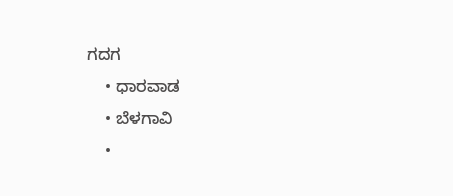ಗದಗ
    • ಧಾರವಾಡ
    • ಬೆಳಗಾವಿ
    •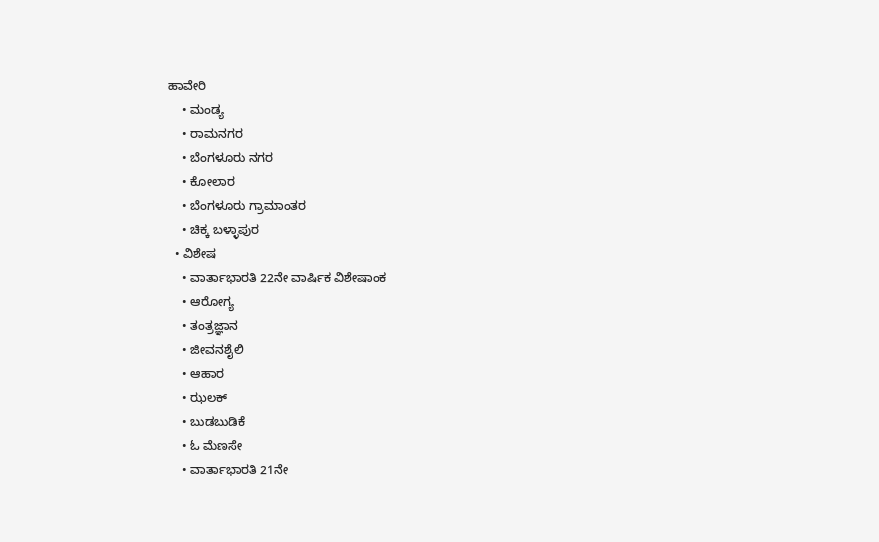ಹಾವೇರಿ
    • ಮಂಡ್ಯ
    • ರಾಮನಗರ
    • ಬೆಂಗಳೂರು ನಗರ
    • ಕೋಲಾರ
    • ಬೆಂಗಳೂರು ಗ್ರಾಮಾಂತರ
    • ಚಿಕ್ಕ ಬಳ್ಳಾಪುರ
  • ವಿಶೇಷ
    • ವಾರ್ತಾಭಾರತಿ 22ನೇ ವಾರ್ಷಿಕ ವಿಶೇಷಾಂಕ
    • ಆರೋಗ್ಯ
    • ತಂತ್ರಜ್ಞಾನ
    • ಜೀವನಶೈಲಿ
    • ಆಹಾರ
    • ಝಲಕ್
    • ಬುಡಬುಡಿಕೆ
    • ಓ ಮೆಣಸೇ
    • ವಾರ್ತಾಭಾರತಿ 21ನೇ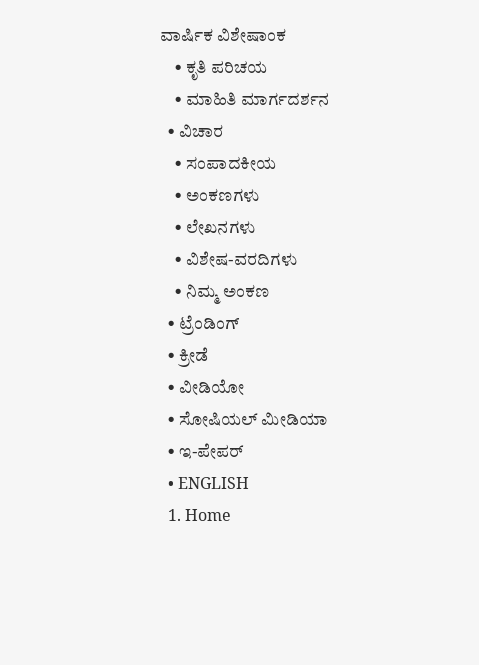ವಾರ್ಷಿಕ ವಿಶೇಷಾಂಕ
    • ಕೃತಿ ಪರಿಚಯ
    • ಮಾಹಿತಿ ಮಾರ್ಗದರ್ಶನ
  • ವಿಚಾರ
    • ಸಂಪಾದಕೀಯ
    • ಅಂಕಣಗಳು
    • ಲೇಖನಗಳು
    • ವಿಶೇಷ-ವರದಿಗಳು
    • ನಿಮ್ಮ ಅಂಕಣ
  • ಟ್ರೆಂಡಿಂಗ್
  • ಕ್ರೀಡೆ
  • ವೀಡಿಯೋ
  • ಸೋಷಿಯಲ್ ಮೀಡಿಯಾ
  • ಇ-ಪೇಪರ್
  • ENGLISH
  1. Home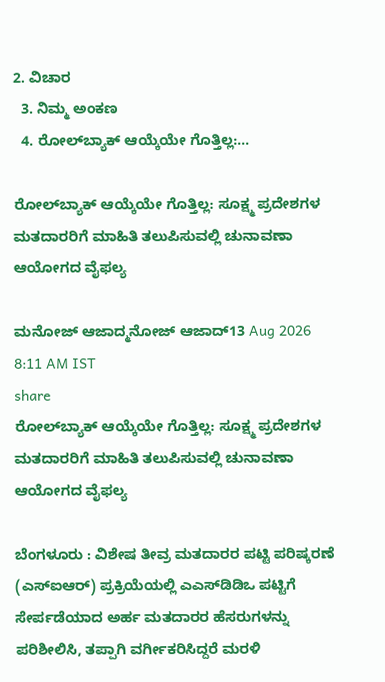2. ವಿಚಾರ
  3. ನಿಮ್ಮ ಅಂಕಣ
  4. ರೋಲ್‌ಬ್ಯಾಕ್ ಆಯ್ಕೆಯೇ ಗೊತ್ತಿಲ್ಲ:...

ರೋಲ್‌ಬ್ಯಾಕ್ ಆಯ್ಕೆಯೇ ಗೊತ್ತಿಲ್ಲ: ಸೂಕ್ಷ್ಮ ಪ್ರದೇಶಗಳ ಮತದಾರರಿಗೆ ಮಾಹಿತಿ ತಲುಪಿಸುವಲ್ಲಿ ಚುನಾವಣಾ ಆಯೋಗದ ವೈಫಲ್ಯ

ಮನೋಜ್ ಆಜಾದ್ಮನೋಜ್ ಆಜಾದ್13 Aug 2026 8:11 AM IST
share
ರೋಲ್‌ಬ್ಯಾಕ್ ಆಯ್ಕೆಯೇ ಗೊತ್ತಿಲ್ಲ: ಸೂಕ್ಷ್ಮ ಪ್ರದೇಶಗಳ ಮತದಾರರಿಗೆ ಮಾಹಿತಿ ತಲುಪಿಸುವಲ್ಲಿ ಚುನಾವಣಾ ಆಯೋಗದ ವೈಫಲ್ಯ

ಬೆಂಗಳೂರು : ವಿಶೇಷ ತೀವ್ರ ಮತದಾರರ ಪಟ್ಟಿ ಪರಿಷ್ಕರಣೆ (ಎಸ್‌ಐಆರ್) ಪ್ರಕ್ರಿಯೆಯಲ್ಲಿ ಎಎಸ್‌ಡಿಡಿಒ ಪಟ್ಟಿಗೆ ಸೇರ್ಪಡೆಯಾದ ಅರ್ಹ ಮತದಾರರ ಹೆಸರುಗಳನ್ನು ಪರಿಶೀಲಿಸಿ, ತಪ್ಪಾಗಿ ವರ್ಗೀಕರಿಸಿದ್ದರೆ ಮರಳಿ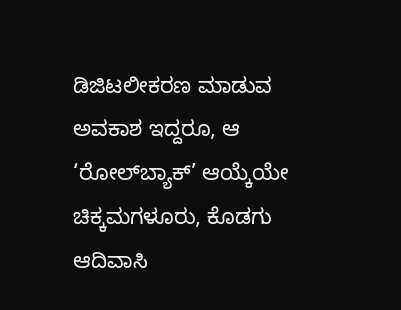ಡಿಜಿಟಲೀಕರಣ ಮಾಡುವ ಅವಕಾಶ ಇದ್ದರೂ, ಆ ‘ರೋಲ್‌ಬ್ಯಾಕ್’ ಆಯ್ಕೆಯೇ ಚಿಕ್ಕಮಗಳೂರು, ಕೊಡಗು ಆದಿವಾಸಿ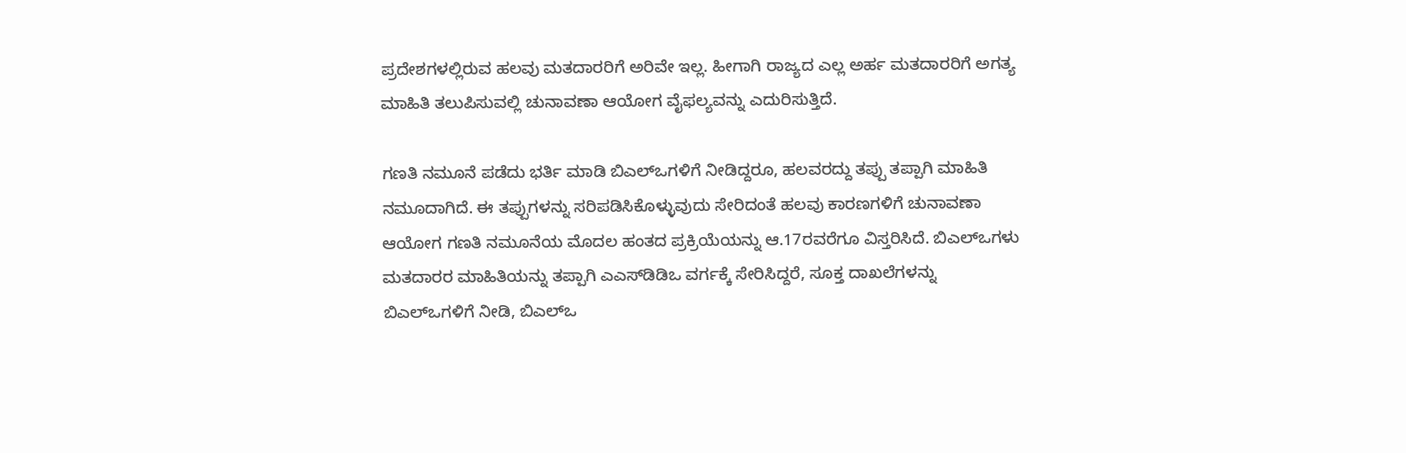ಪ್ರದೇಶಗಳಲ್ಲಿರುವ ಹಲವು ಮತದಾರರಿಗೆ ಅರಿವೇ ಇಲ್ಲ. ಹೀಗಾಗಿ ರಾಜ್ಯದ ಎಲ್ಲ ಅರ್ಹ ಮತದಾರರಿಗೆ ಅಗತ್ಯ ಮಾಹಿತಿ ತಲುಪಿಸುವಲ್ಲಿ ಚುನಾವಣಾ ಆಯೋಗ ವೈಫಲ್ಯವನ್ನು ಎದುರಿಸುತ್ತಿದೆ.

ಗಣತಿ ನಮೂನೆ ಪಡೆದು ಭರ್ತಿ ಮಾಡಿ ಬಿಎಲ್‌ಒಗಳಿಗೆ ನೀಡಿದ್ದರೂ, ಹಲವರದ್ದು ತಪ್ಪು ತಪ್ಪಾಗಿ ಮಾಹಿತಿ ನಮೂದಾಗಿದೆ. ಈ ತಪ್ಪುಗಳನ್ನು ಸರಿಪಡಿಸಿಕೊಳ್ಳುವುದು ಸೇರಿದಂತೆ ಹಲವು ಕಾರಣಗಳಿಗೆ ಚುನಾವಣಾ ಆಯೋಗ ಗಣತಿ ನಮೂನೆಯ ಮೊದಲ ಹಂತದ ಪ್ರಕ್ರಿಯೆಯನ್ನು ಆ.17ರವರೆಗೂ ವಿಸ್ತರಿಸಿದೆ. ಬಿಎಲ್‌ಒಗಳು ಮತದಾರರ ಮಾಹಿತಿಯನ್ನು ತಪ್ಪಾಗಿ ಎಎಸ್‌ಡಿಡಿಒ ವರ್ಗಕ್ಕೆ ಸೇರಿಸಿದ್ದರೆ, ಸೂಕ್ತ ದಾಖಲೆಗಳನ್ನು ಬಿಎಲ್‌ಒಗಳಿಗೆ ನೀಡಿ, ಬಿಎಲ್‌ಒ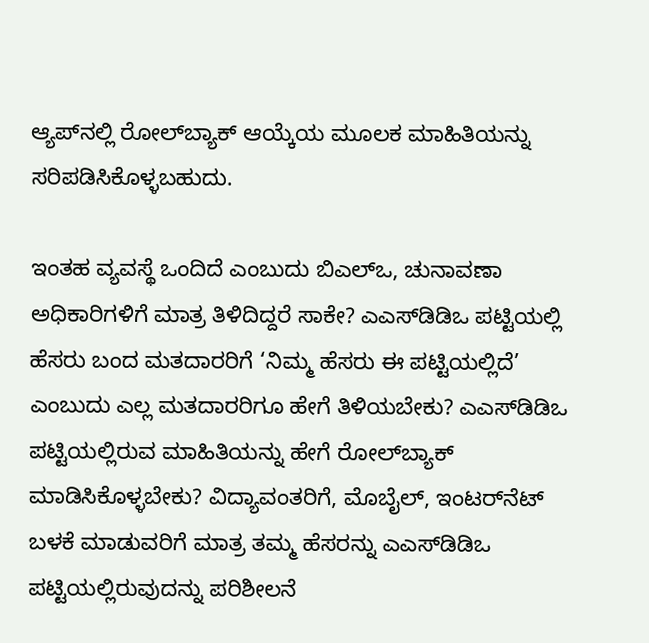ಆ್ಯಪ್‌ನಲ್ಲಿ ರೋಲ್‌ಬ್ಯಾಕ್ ಆಯ್ಕೆಯ ಮೂಲಕ ಮಾಹಿತಿಯನ್ನು ಸರಿಪಡಿಸಿಕೊಳ್ಳಬಹುದು.

ಇಂತಹ ವ್ಯವಸ್ಥೆ ಒಂದಿದೆ ಎಂಬುದು ಬಿಎಲ್‌ಒ, ಚುನಾವಣಾ ಅಧಿಕಾರಿಗಳಿಗೆ ಮಾತ್ರ ತಿಳಿದಿದ್ದರೆ ಸಾಕೇ? ಎಎಸ್‌ಡಿಡಿಒ ಪಟ್ಟಿಯಲ್ಲಿ ಹೆಸರು ಬಂದ ಮತದಾರರಿಗೆ ‘ನಿಮ್ಮ ಹೆಸರು ಈ ಪಟ್ಟಿಯಲ್ಲಿದೆ’ ಎಂಬುದು ಎಲ್ಲ ಮತದಾರರಿಗೂ ಹೇಗೆ ತಿಳಿಯಬೇಕು? ಎಎಸ್‌ಡಿಡಿಒ ಪಟ್ಟಿಯಲ್ಲಿರುವ ಮಾಹಿತಿಯನ್ನು ಹೇಗೆ ರೋಲ್‌ಬ್ಯಾಕ್ ಮಾಡಿಸಿಕೊಳ್ಳಬೇಕು? ವಿದ್ಯಾವಂತರಿಗೆ, ಮೊಬೈಲ್, ಇಂಟರ್‌ನೆಟ್ ಬಳಕೆ ಮಾಡುವರಿಗೆ ಮಾತ್ರ ತಮ್ಮ ಹೆಸರನ್ನು ಎಎಸ್‌ಡಿಡಿಒ ಪಟ್ಟಿಯಲ್ಲಿರುವುದನ್ನು ಪರಿಶೀಲನೆ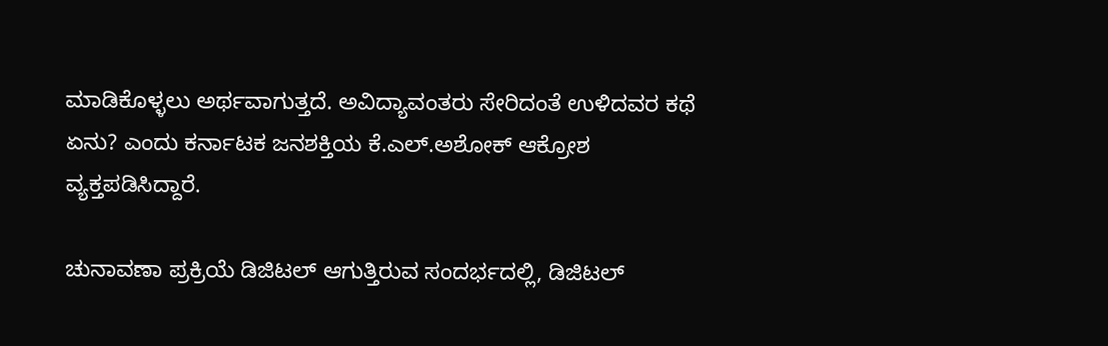ಮಾಡಿಕೊಳ್ಳಲು ಅರ್ಥವಾಗುತ್ತದೆ. ಅವಿದ್ಯಾವಂತರು ಸೇರಿದಂತೆ ಉಳಿದವರ ಕಥೆ ಏನು? ಎಂದು ಕರ್ನಾಟಕ ಜನಶಕ್ತಿಯ ಕೆ.ಎಲ್.ಅಶೋಕ್ ಆಕ್ರೋಶ ವ್ಯಕ್ತಪಡಿಸಿದ್ದಾರೆ.

ಚುನಾವಣಾ ಪ್ರಕ್ರಿಯೆ ಡಿಜಿಟಲ್ ಆಗುತ್ತಿರುವ ಸಂದರ್ಭದಲ್ಲಿ, ಡಿಜಿಟಲ್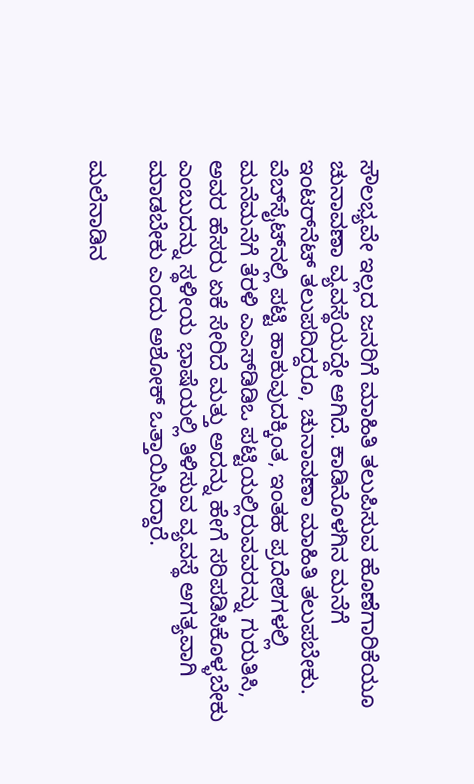ಸೌಲಭ್ಯವೇ ಇಲ್ಲದ ಜನರಿಗೆ ಮಾಹಿತಿ ತಲುಪಿಸುವ ಹೊಣೆಗಾರಿಕೆಯೂ ಚುನಾವಣಾ ವ್ಯವಸ್ಥೆಯದ್ದೇ ಆಗಿದೆ. ಕಾಡಿನೊಳಗಿನ ಮನೆಗೆ ಇಂಟರ್‌ನೆಟ್ ತಲುಪದಿದ್ದರೂ, ಚುನಾವಣಾ ಮಾಹಿತಿ ತಲುಪಬೇಕು. ವೆಬ್‌ಸೈಟ್‌ನಲ್ಲಿ ಪಟ್ಟಿ ಹಾಕುವುದಕ್ಕಿಂತ, ಇಂತಹ ಪ್ರದೇಶಗಳಲ್ಲಿ ಮನೆಮನೆಗೆ ತೆರಳಿ ಎಎಸ್‌ಡಿಡಿಒ ಪಟ್ಟಿಯಲ್ಲಿರುವವರನ್ನು ಗುರುತಿಸಿ, ಅವರ ಹೆಸರು ಏಕೆ ಸೇರಿದೆ ಮತ್ತು ಅದನ್ನು ಹೇಗೆ ಸರಿಪಡಿಸಿಕೊಳ್ಳಬೇಕು ಎಂಬುದನ್ನು ಸ್ಥಳೀಯ ಭಾಷೆಯಲ್ಲಿ ತಿಳಿಸುವ ವ್ಯವಸ್ಥೆ ಅಗತ್ಯವಾಗಿ ಮಾಡಬೇಕು ಎಂದು ಅಶೋಕ್ ಒತ್ತಾಯಿಸಿದ್ದಾರೆ.

ಮಲೆನಾಡಿನ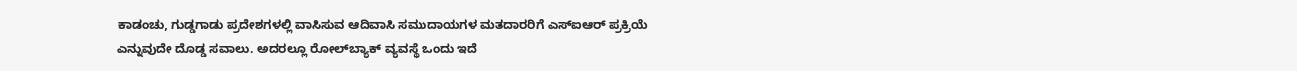ಕಾಡಂಚು, ಗುಡ್ಡಗಾಡು ಪ್ರದೇಶಗಳಲ್ಲಿ ವಾಸಿಸುವ ಆದಿವಾಸಿ ಸಮುದಾಯಗಳ ಮತದಾರರಿಗೆ ಎಸ್‌ಐಆರ್ ಪ್ರಕ್ರಿಯೆ ಎನ್ನುವುದೇ ದೊಡ್ಡ ಸವಾಲು. ಅದರಲ್ಲೂ ರೋಲ್‌ಬ್ಯಾಕ್ ವ್ಯವಸ್ಥೆ ಒಂದು ಇದೆ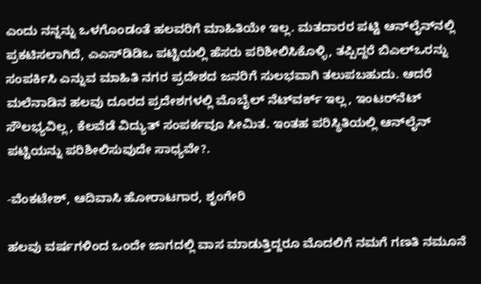ಎಂದು ನನ್ನನ್ನು ಒಳಗೊಂಡಂತೆ ಹಲವರಿಗೆ ಮಾಹಿತಿಯೇ ಇಲ್ಲ. ಮತದಾರರ ಪಟ್ಟಿ ಆನ್‌ಲೈನ್‌ನಲ್ಲಿ ಪ್ರಕಟಿಸಲಾಗಿದೆ, ಎಎಸ್‌ಡಿಡಿಒ ಪಟ್ಟಿಯಲ್ಲಿ ಹೆಸರು ಪರಿಶೀಲಿಸಿಕೊಳ್ಳಿ, ತಪ್ಪಿದ್ದರೆ ಬಿಎಲ್‌ಒರನ್ನು ಸಂಪರ್ಕಿಸಿ ಎನ್ನುವ ಮಾಹಿತಿ ನಗರ ಪ್ರದೇಶದ ಜನರಿಗೆ ಸುಲಭವಾಗಿ ತಲುಪಬಹುದು. ಆದರೆ ಮಲೆನಾಡಿನ ಹಲವು ದೂರದ ಪ್ರದೇಶಗಳಲ್ಲಿ ಮೊಬೈಲ್ ನೆಟ್‌ವರ್ಕ್ ಇಲ್ಲ, ಇಂಟರ್‌ನೆಟ್ ಸೌಲಭ್ಯವಿಲ್ಲ, ಕೆಲವೆಡೆ ವಿದ್ಯುತ್ ಸಂಪರ್ಕವೂ ಸೀಮಿತ. ಇಂತಹ ಪರಿಸ್ಥಿತಿಯಲ್ಲಿ ಆನ್‌ಲೈನ್ ಪಟ್ಟಿಯನ್ನು ಪರಿಶೀಲಿಸುವುದೇ ಸಾಧ್ಯವೇ?.

-ವೆಂಕಟೇಶ್, ಆದಿವಾಸಿ ಹೋರಾಟಗಾರ, ಶೃಂಗೇರಿ

ಹಲವು ವರ್ಷಗಳಿಂದ ಒಂದೇ ಜಾಗದಲ್ಲಿ ವಾಸ ಮಾಡುತ್ತಿದ್ದರೂ ಮೊದಲಿಗೆ ನಮಗೆ ಗಣತಿ ನಮೂನೆ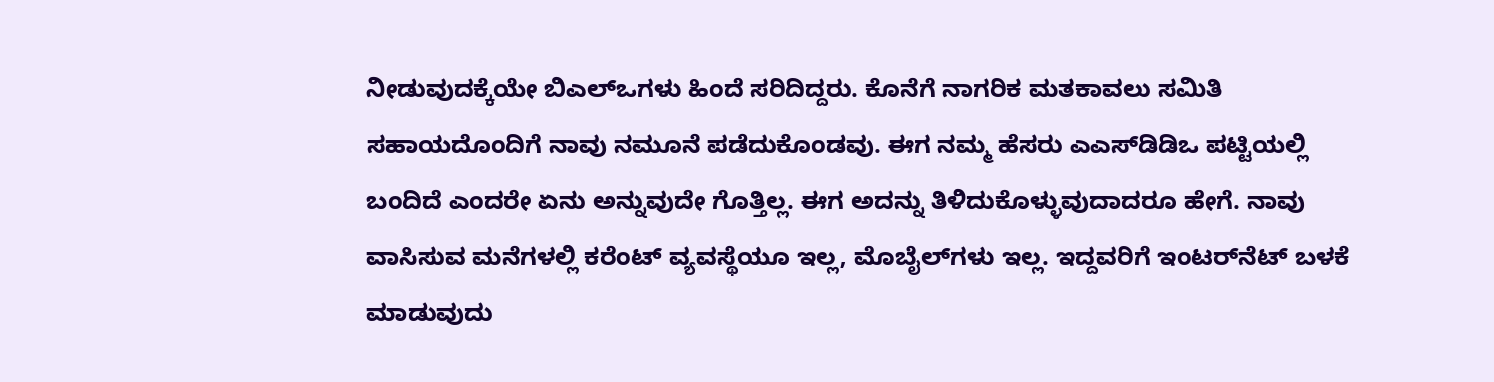ನೀಡುವುದಕ್ಕೆಯೇ ಬಿಎಲ್‌ಒಗಳು ಹಿಂದೆ ಸರಿದಿದ್ದರು. ಕೊನೆಗೆ ನಾಗರಿಕ ಮತಕಾವಲು ಸಮಿತಿ ಸಹಾಯದೊಂದಿಗೆ ನಾವು ನಮೂನೆ ಪಡೆದುಕೊಂಡವು. ಈಗ ನಮ್ಮ ಹೆಸರು ಎಎಸ್‌ಡಿಡಿಒ ಪಟ್ಟಿಯಲ್ಲಿ ಬಂದಿದೆ ಎಂದರೇ ಏನು ಅನ್ನುವುದೇ ಗೊತ್ತಿಲ್ಲ. ಈಗ ಅದನ್ನು ತಿಳಿದುಕೊಳ್ಳುವುದಾದರೂ ಹೇಗೆ. ನಾವು ವಾಸಿಸುವ ಮನೆಗಳಲ್ಲಿ ಕರೆಂಟ್ ವ್ಯವಸ್ಥೆಯೂ ಇಲ್ಲ, ಮೊಬೈಲ್‌ಗಳು ಇಲ್ಲ. ಇದ್ದವರಿಗೆ ಇಂಟರ್‌ನೆಟ್ ಬಳಕೆ ಮಾಡುವುದು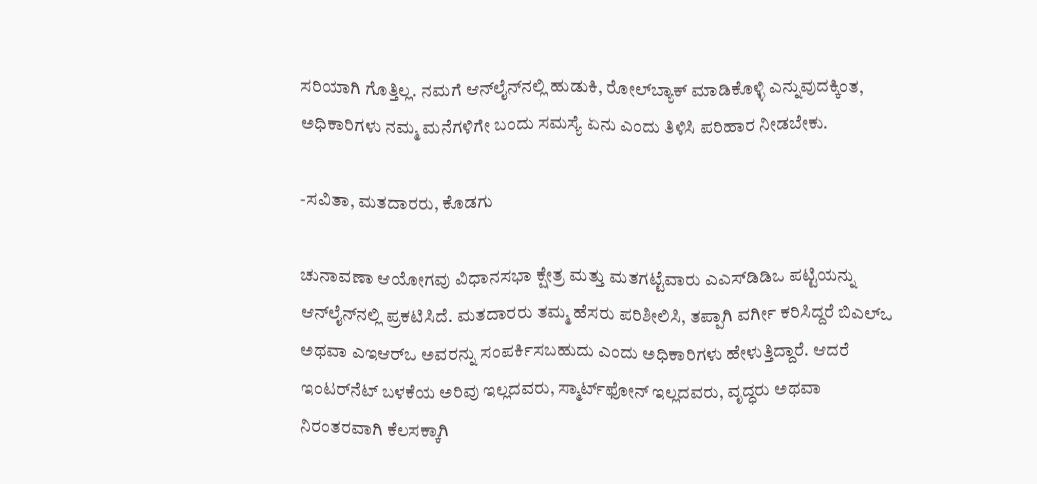ಸರಿಯಾಗಿ ಗೊತ್ತಿಲ್ಲ. ನಮಗೆ ಆನ್‌ಲೈನ್‌ನಲ್ಲಿ ಹುಡುಕಿ, ರೋಲ್‌ಬ್ಯಾಕ್ ಮಾಡಿಕೊಳ್ಳಿ ಎನ್ನುವುದಕ್ಕಿಂತ, ಅಧಿಕಾರಿಗಳು ನಮ್ಮ ಮನೆಗಳಿಗೇ ಬಂದು ಸಮಸ್ಯೆ ಏನು ಎಂದು ತಿಳಿಸಿ ಪರಿಹಾರ ನೀಡಬೇಕು.

-ಸವಿತಾ, ಮತದಾರರು, ಕೊಡಗು

ಚುನಾವಣಾ ಆಯೋಗವು ವಿಧಾನಸಭಾ ಕ್ಷೇತ್ರ ಮತ್ತು ಮತಗಟ್ಟೆವಾರು ಎಎಸ್‌ಡಿಡಿಒ ಪಟ್ಟಿಯನ್ನು ಆನ್‌ಲೈನ್‌ನಲ್ಲಿ ಪ್ರಕಟಿಸಿದೆ. ಮತದಾರರು ತಮ್ಮ ಹೆಸರು ಪರಿಶೀಲಿಸಿ, ತಪ್ಪಾಗಿ ವರ್ಗೀ ಕರಿಸಿದ್ದರೆ ಬಿಎಲ್‌ಒ ಅಥವಾ ಎಇಆರ್‌ಒ ಅವರನ್ನು ಸಂಪರ್ಕಿಸಬಹುದು ಎಂದು ಅಧಿಕಾರಿಗಳು ಹೇಳುತ್ತಿದ್ದಾರೆ. ಆದರೆ ಇಂಟರ್‌ನೆಟ್ ಬಳಕೆಯ ಅರಿವು ಇಲ್ಲದವರು, ಸ್ಮಾರ್ಟ್‌ಫೋನ್ ಇಲ್ಲದವರು, ವೃದ್ಧರು ಅಥವಾ ನಿರಂತರವಾಗಿ ಕೆಲಸಕ್ಕಾಗಿ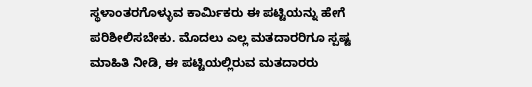ಸ್ಥಳಾಂತರಗೊಳ್ಳುವ ಕಾರ್ಮಿಕರು ಈ ಪಟ್ಟಿಯನ್ನು ಹೇಗೆ ಪರಿಶೀಲಿಸಬೇಕು. ಮೊದಲು ಎಲ್ಲ ಮತದಾರರಿಗೂ ಸ್ಪಷ್ಟ ಮಾಹಿತಿ ನೀಡಿ, ಈ ಪಟ್ಟಿಯಲ್ಲಿರುವ ಮತದಾರರು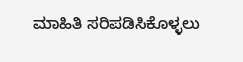ಮಾಹಿತಿ ಸರಿಪಡಿಸಿಕೊಳ್ಳಲು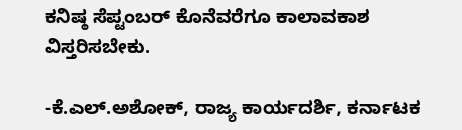ಕನಿಷ್ಠ ಸೆಪ್ಟಂಬರ್ ಕೊನೆವರೆಗೂ ಕಾಲಾವಕಾಶ ವಿಸ್ತರಿಸಬೇಕು.

-ಕೆ.ಎಲ್.ಅಶೋಕ್, ರಾಜ್ಯ ಕಾರ್ಯದರ್ಶಿ, ಕರ್ನಾಟಕ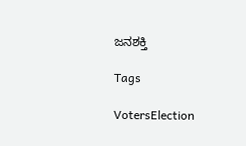ಜನಶಕ್ತಿ

Tags

VotersElection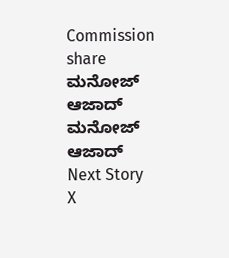Commission
share
ಮನೋಜ್ ಆಜಾದ್
ಮನೋಜ್ ಆಜಾದ್
Next Story
X